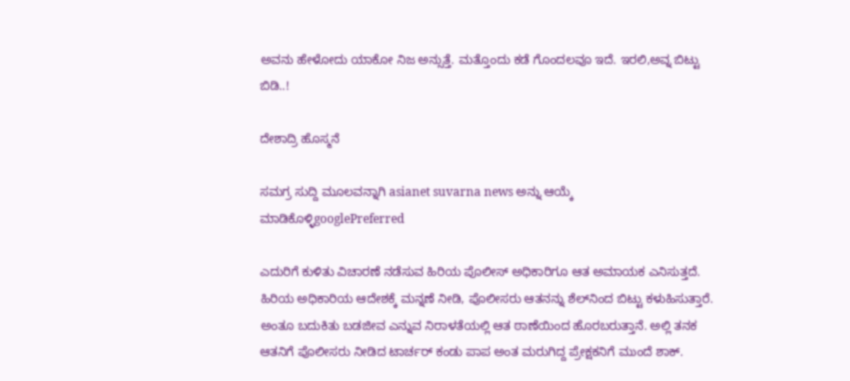ಅವನು ಹೇಳೋದು ಯಾಕೋ ನಿಜ ಅನ್ಸುತ್ತೆ. ಮತ್ತೊಂದು ಕಡೆ ಗೊಂದಲವೂ ಇದೆ. ಇರಲಿ,ಅವ್ನ ಬಿಟ್ಟು ಬಿಡಿ..!

ದೇಶಾದ್ರಿ ಹೊಸ್ಮನೆ

ಸಮಗ್ರ ಸುದ್ದಿ ಮೂಲವನ್ನಾಗಿ asianet suvarna news ಅನ್ನು ಆಯ್ಕೆ ಮಾಡಿಕೊಳ್ಳಿgooglePreferred

ಎದುರಿಗೆ ಕುಳಿತು ವಿಚಾರಣೆ ನಡೆಸುವ ಹಿರಿಯ ಪೊಲೀಸ್ ಅಧಿಕಾರಿಗೂ ಆತ ಅಮಾಯಕ ಎನಿಸುತ್ತದೆ. ಹಿರಿಯ ಅಧಿಕಾರಿಯ ಆದೇಶಕ್ಕೆ ಮನ್ನಣೆ ನೀಡಿ, ಪೊಲೀಸರು ಆತನನ್ನು ಶೆಲ್‌ನಿಂದ ಬಿಟ್ಟು ಕಳುಹಿಸುತ್ತಾರೆ. ಅಂತೂ ಬದುಕಿತು ಬಡಜೀವ ಎನ್ನುವ ನಿರಾಳತೆಯಲ್ಲಿ ಆತ ಠಾಣೆಯಿಂದ ಹೊರಬರುತ್ತಾನೆ. ಅಲ್ಲಿ ತನಕ ಆತನಿಗೆ ಪೊಲೀಸರು ನೀಡಿದ ಟಾರ್ಚರ್ ಕಂಡು ಪಾಪ ಅಂತ ಮರುಗಿದ್ದ ಪ್ರೇಕ್ಷಕನಿಗೆ ಮುಂದೆ ಶಾಕ್.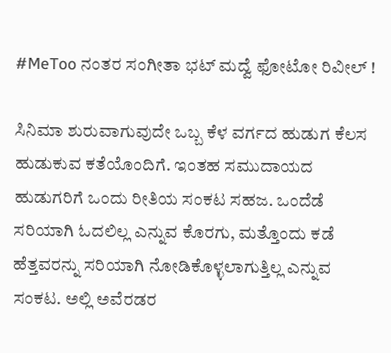#MeToo ನಂತರ ಸಂಗೀತಾ ಭಟ್ ಮದ್ವೆ ಫೋಟೋ ರಿವೀಲ್ !

ಸಿನಿಮಾ ಶುರುವಾಗುವುದೇ ಒಬ್ಬ ಕೆಳ ವರ್ಗದ ಹುಡುಗ ಕೆಲಸ ಹುಡುಕುವ ಕತೆಯೊಂದಿಗೆ. ಇಂತಹ ಸಮುದಾಯದ ಹುಡುಗರಿಗೆ ಒಂದು ರೀತಿಯ ಸಂಕಟ ಸಹಜ. ಒಂದೆಡೆ ಸರಿಯಾಗಿ ಓದಲಿಲ್ಲ ಎನ್ನುವ ಕೊರಗು, ಮತ್ತೊಂದು ಕಡೆ ಹೆತ್ತವರನ್ನು ಸರಿಯಾಗಿ ನೋಡಿಕೊಳ್ಳಲಾಗುತ್ತಿಲ್ಲ ಎನ್ನುವ ಸಂಕಟ. ಅಲ್ಲಿ ಅವೆರಡರ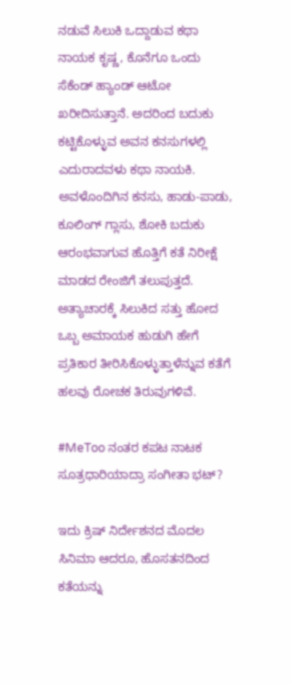ನಡುವೆ ಸಿಲುಕಿ ಒದ್ದಾಡುವ ಕಥಾ ನಾಯಕ ಕೃಷ್ಣ, ಕೊನೆಗೂ ಒಂದು ಸೆಕೆಂಡ್ ಹ್ಯಾಂಡ್ ಆಟೋ ಖರೀದಿಸುತ್ತಾನೆ. ಅದರಿಂದ ಬದುಕು ಕಟ್ಟಿಕೊಳ್ಳುವ ಅವನ ಕನಸುಗಳಲ್ಲಿ ಎದುರಾದವಳು ಕಥಾ ನಾಯಕಿ. ಅವಳೊಂದಿಗಿನ ಕನಸು, ಹಾಡು-ಪಾಡು, ಕೂಲಿಂಗ್ ಗ್ಲಾಸು, ಶೋಕಿ ಬದುಕು ಆರಂಭವಾಗುವ ಹೊತ್ತಿಗೆ ಕತೆ ನಿರೀಕ್ಷೆ ಮಾಡದ ರೇಂಜಿಗೆ ತಲುಪುತ್ತದೆ. ಅತ್ಯಾಚಾರಕ್ಕೆ ಸಿಲುಕಿದ ಸತ್ತು ಹೋದ ಒಬ್ಬ ಅಮಾಯಕ ಹುಡುಗಿ ಹೇಗೆ ಪ್ರತಿಕಾರ ತೀರಿಸಿಕೊಳ್ಳುತ್ತಾಳೆನ್ನುವ ಕತೆಗೆ ಹಲವು ರೋಚಕ ತಿರುವುಗಳಿವೆ.

#MeToo ನಂತರ ಕಪಟ ನಾಟಕ ಸೂತ್ರಧಾರಿಯಾದ್ರಾ ಸಂಗೀತಾ ಭಟ್?

ಇದು ಕ್ರಿಷ್ ನಿರ್ದೇಶನದ ಮೊದಲ ಸಿನಿಮಾ ಆದರೂ, ಹೊಸತನದಿಂದ ಕತೆಯನ್ನು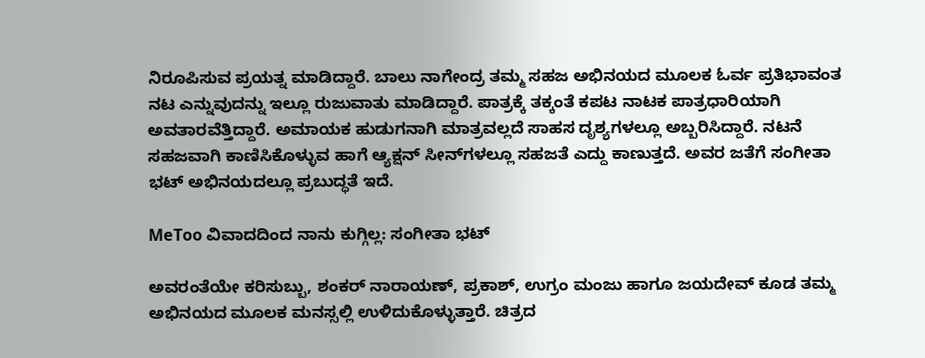ನಿರೂಪಿಸುವ ಪ್ರಯತ್ನ ಮಾಡಿದ್ದಾರೆ. ಬಾಲು ನಾಗೇಂದ್ರ ತಮ್ಮ ಸಹಜ ಅಭಿನಯದ ಮೂಲಕ ಓರ್ವ ಪ್ರತಿಭಾವಂತ ನಟ ಎನ್ನುವುದನ್ನು ಇಲ್ಲೂ ರುಜುವಾತು ಮಾಡಿದ್ದಾರೆ. ಪಾತ್ರಕ್ಕೆ ತಕ್ಕಂತೆ ಕಪಟ ನಾಟಕ ಪಾತ್ರಧಾರಿಯಾಗಿ ಅವತಾರವೆತ್ತಿದ್ದಾರೆ. ಅಮಾಯಕ ಹುಡುಗನಾಗಿ ಮಾತ್ರವಲ್ಲದೆ ಸಾಹಸ ದೃಶ್ಯಗಳಲ್ಲೂ ಅಬ್ಬರಿಸಿದ್ದಾರೆ. ನಟನೆ ಸಹಜವಾಗಿ ಕಾಣಿಸಿಕೊಳ್ಳುವ ಹಾಗೆ ಆ್ಯಕ್ಷನ್ ಸೀನ್‌ಗಳಲ್ಲೂ ಸಹಜತೆ ಎದ್ದು ಕಾಣುತ್ತದೆ. ಅವರ ಜತೆಗೆ ಸಂಗೀತಾ ಭಟ್ ಅಭಿನಯದಲ್ಲೂ ಪ್ರಬುದ್ಧತೆ ಇದೆ.

MeToo ವಿವಾದದಿಂದ ನಾನು ಕುಗ್ಗಿಲ್ಲ: ಸಂಗೀತಾ ಭಟ್

ಅವರಂತೆಯೇ ಕರಿಸುಬ್ಬು, ಶಂಕರ್ ನಾರಾಯಣ್, ಪ್ರಕಾಶ್, ಉಗ್ರಂ ಮಂಜು ಹಾಗೂ ಜಯದೇವ್ ಕೂಡ ತಮ್ಮ ಅಭಿನಯದ ಮೂಲಕ ಮನಸ್ಸಲ್ಲಿ ಉಳಿದುಕೊಳ್ಳುತ್ತಾರೆ. ಚಿತ್ರದ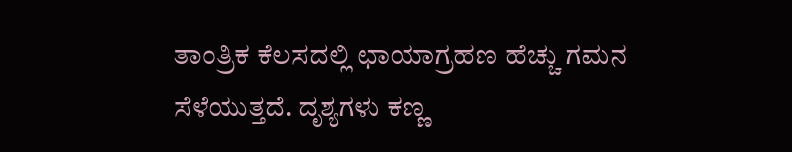ತಾಂತ್ರಿಕ ಕೆಲಸದಲ್ಲಿ ಛಾಯಾಗ್ರಹಣ ಹೆಚ್ಚು ಗಮನ ಸೆಳೆಯುತ್ತದೆ. ದೃಶ್ಯಗಳು ಕಣ್ಣ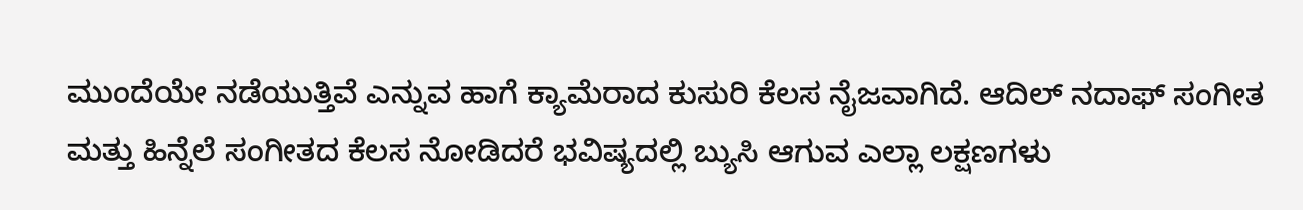ಮುಂದೆಯೇ ನಡೆಯುತ್ತಿವೆ ಎನ್ನುವ ಹಾಗೆ ಕ್ಯಾಮೆರಾದ ಕುಸುರಿ ಕೆಲಸ ನೈಜವಾಗಿದೆ. ಆದಿಲ್ ನದಾಫ್ ಸಂಗೀತ ಮತ್ತು ಹಿನ್ನೆಲೆ ಸಂಗೀತದ ಕೆಲಸ ನೋಡಿದರೆ ಭವಿಷ್ಯದಲ್ಲಿ ಬ್ಯುಸಿ ಆಗುವ ಎಲ್ಲಾ ಲಕ್ಷಣಗಳು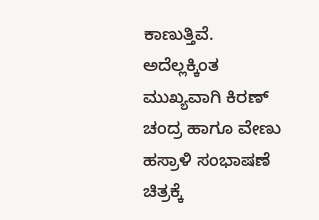ಕಾಣುತ್ತಿವೆ. ಅದೆಲ್ಲಕ್ಕಿಂತ ಮುಖ್ಯವಾಗಿ ಕಿರಣ್ ಚಂದ್ರ ಹಾಗೂ ವೇಣು ಹಸ್ರಾಳಿ ಸಂಭಾಷಣೆ ಚಿತ್ರಕ್ಕೆ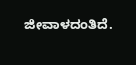ಜೀವಾಳದಂತಿದೆ.